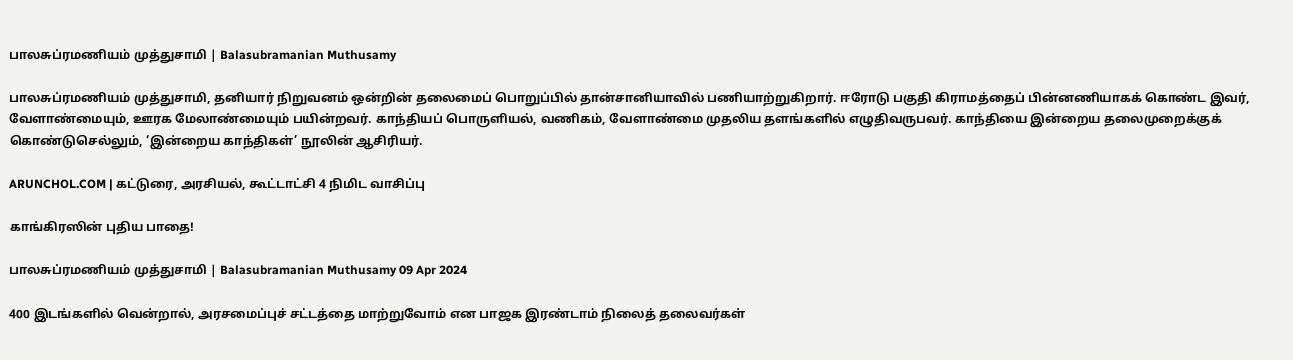பாலசுப்ரமணியம் முத்துசாமி | Balasubramanian Muthusamy

பாலசுப்ரமணியம் முத்துசாமி, தனியார் நிறுவனம் ஒன்றின் தலைமைப் பொறுப்பில் தான்சானியாவில் பணியாற்றுகிறார். ஈரோடு பகுதி கிராமத்தைப் பின்னணியாகக் கொண்ட இவர், வேளாண்மையும், ஊரக மேலாண்மையும் பயின்றவர். காந்தியப் பொருளியல், வணிகம், வேளாண்மை முதலிய தளங்களில் எழுதிவருபவர். காந்தியை இன்றைய தலைமுறைக்குக் கொண்டுசெல்லும், ‘இன்றைய காந்திகள்’ நூலின் ஆசிரியர்.

ARUNCHOL.COM | கட்டுரை, அரசியல், கூட்டாட்சி 4 நிமிட வாசிப்பு

காங்கிரஸின் புதிய பாதை!

பாலசுப்ரமணியம் முத்துசாமி | Balasubramanian Muthusamy 09 Apr 2024

400 இடங்களில் வென்றால், அரசமைப்புச் சட்டத்தை மாற்றுவோம் என பாஜக இரண்டாம் நிலைத் தலைவர்கள்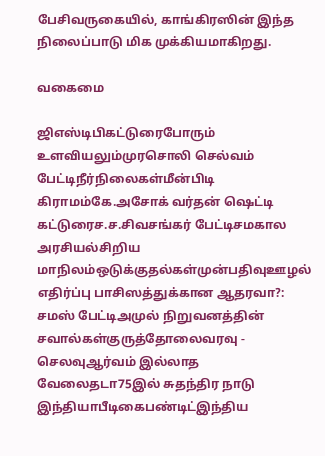பேசிவருகையில், காங்கிரஸின் இந்த நிலைப்பாடு மிக முக்கியமாகிறது.

வகைமை

ஜிஎஸ்டிபிகட்டுரைபோரும் உளவியலும்முரசொலி செல்வம் பேட்டிநீர்நிலைகள்மீன்பிடி கிராமம்கே.அசோக் வர்தன் ஷெட்டி கட்டுரைச.ச.சிவசங்கர் பேட்டிசமகால அரசியல்சிறிய மாநிலம்ஒடுக்குதல்கள்முன்பதிவுஊழல் எதிர்ப்பு பாசிஸத்துக்கான ஆதரவா?: சமஸ் பேட்டிஅமுல் நிறுவனத்தின் சவால்கள்குருத்தோலைவரவு - செலவுஆர்வம் இல்லாத வேலைதடா75இல் சுதந்திர நாடு இந்தியாபீடிகைபண்டிட்இந்திய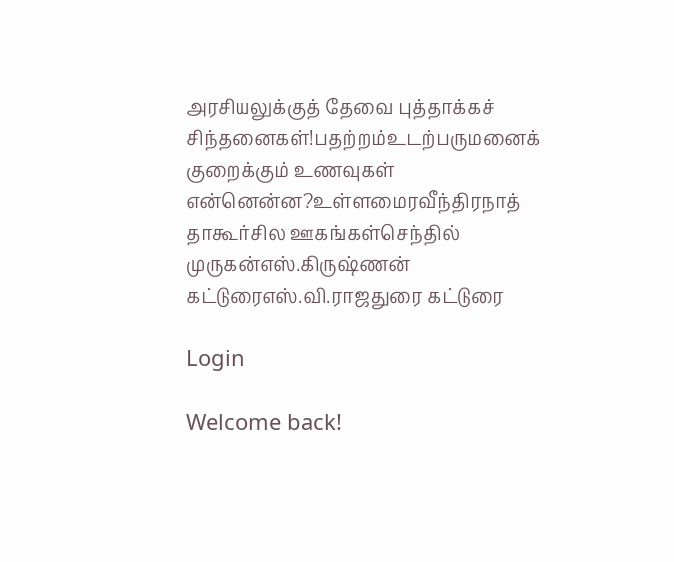அரசியலுக்குத் தேவை புத்தாக்கச் சிந்தனைகள்!பதற்றம்உடற்பருமனைக் குறைக்கும் உணவுகள் என்னென்ன?உள்ளமைரவீந்திரநாத் தாகூர்சில ஊகங்கள்செந்தில் முருகன்எஸ்.கிருஷ்ணன் கட்டுரைஎஸ்.வி.ராஜதுரை கட்டுரை

Login

Welcome back!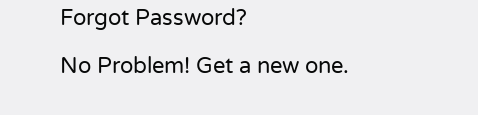Forgot Password?

No Problem! Get a new one.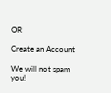OR

Create an Account

We will not spam you!